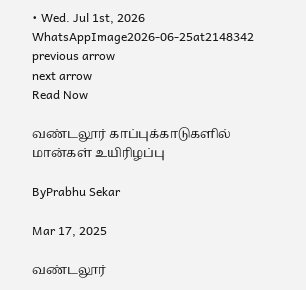• Wed. Jul 1st, 2026
WhatsAppImage2026-06-25at2148342
previous arrow
next arrow
Read Now

வண்டலூர் காப்புக்காடுகளில் மான்கள் உயிரிழப்பு

ByPrabhu Sekar

Mar 17, 2025

வண்டலூர்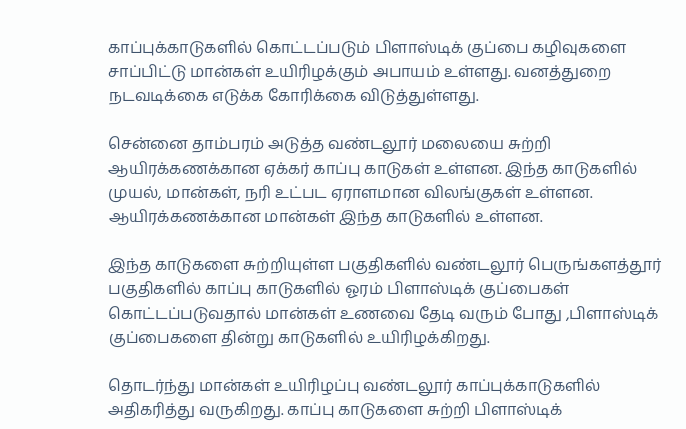காப்புக்காடுகளில் கொட்டப்படும் பிளாஸ்டிக் குப்பை கழிவுகளை சாப்பிட்டு மான்கள் உயிரிழக்கும் அபாயம் உள்ளது. வனத்துறை நடவடிக்கை எடுக்க கோரிக்கை விடுத்துள்ளது.

சென்னை தாம்பரம் அடுத்த வண்டலூர் மலையை சுற்றி ஆயிரக்கணக்கான ஏக்கர் காப்பு காடுகள் உள்ளன. இந்த காடுகளில் முயல், மான்கள், நரி உட்பட ஏராளமான விலங்குகள் உள்ளன. ஆயிரக்கணக்கான மான்கள் இந்த காடுகளில் உள்ளன.

இந்த காடுகளை சுற்றியுள்ள பகுதிகளில் வண்டலூர் பெருங்களத்தூர் பகுதிகளில் காப்பு காடுகளில் ஓரம் பிளாஸ்டிக் குப்பைகள் கொட்டப்படுவதால் மான்கள் உணவை தேடி வரும் போது ,பிளாஸ்டிக் குப்பைகளை தின்று காடுகளில் உயிரிழக்கிறது.

தொடர்ந்து மான்கள் உயிரிழப்பு வண்டலூர் காப்புக்காடுகளில் அதிகரித்து வருகிறது. காப்பு காடுகளை சுற்றி பிளாஸ்டிக்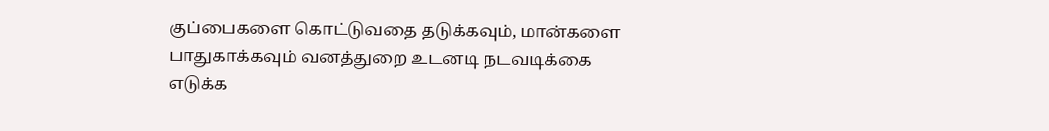குப்பைகளை கொட்டுவதை தடுக்கவும், மான்களை பாதுகாக்கவும் வனத்துறை உடனடி நடவடிக்கை எடுக்க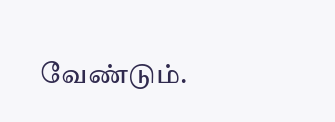வேண்டும்.